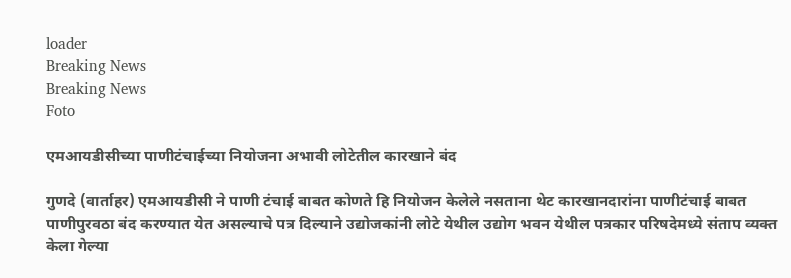loader
Breaking News
Breaking News
Foto

एमआयडीसीच्या पाणीटंचाईच्या नियोजना अभावी लोटेतील कारखाने बंद

गुणदे (वार्ताहर) एमआयडीसी ने पाणी टंचाई बाबत कोणते हि नियोजन केलेले नसताना थेट कारखानदारांना पाणीटंचाई बाबत पाणीपुरवठा बंद करण्यात येत असल्याचे पत्र दिल्याने उद्योजकांनी लोटे येथील उद्योग भवन येथील पत्रकार परिषदेमध्ये संताप व्यक्त केला गेल्या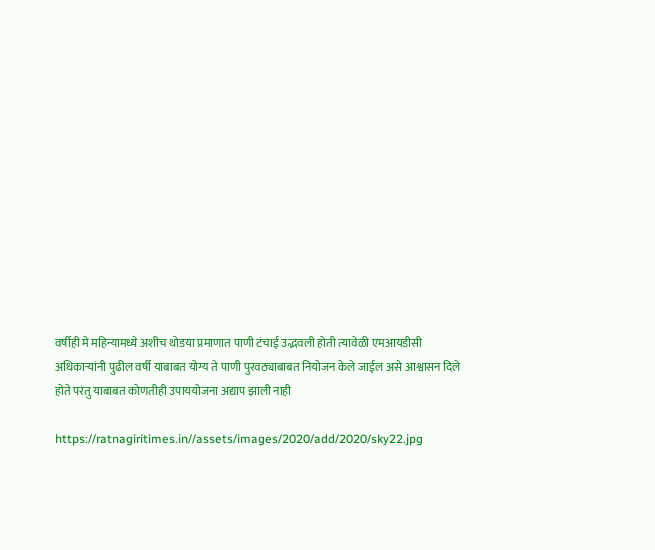वर्षीही मे महिन्यामध्ये अशीच थोडया प्रमाणात पाणी टंचाई उद्भवली होती त्यावेळी एमआयडीसी अधिकाऱ्यांनी पुढील वर्षी याबाबत योग्य ते पाणी पुरवठ्याबाबत नियोजन केले जाईल असे आश्वासन दिले होते परंतु याबाबत कोणतीही उपाययोजना अद्याप झाली नाही

https://ratnagiritimes.in//assets/images/2020/add/2020/sky22.jpg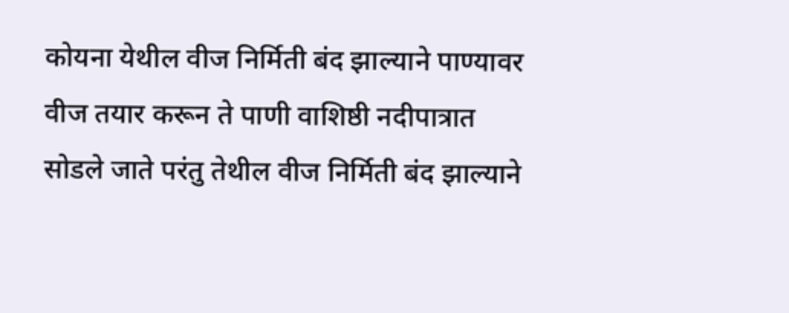कोयना येथील वीज निर्मिती बंद झाल्याने पाण्यावर वीज तयार करून ते पाणी वाशिष्ठी नदीपात्रात सोडले जाते परंतु तेथील वीज निर्मिती बंद झाल्याने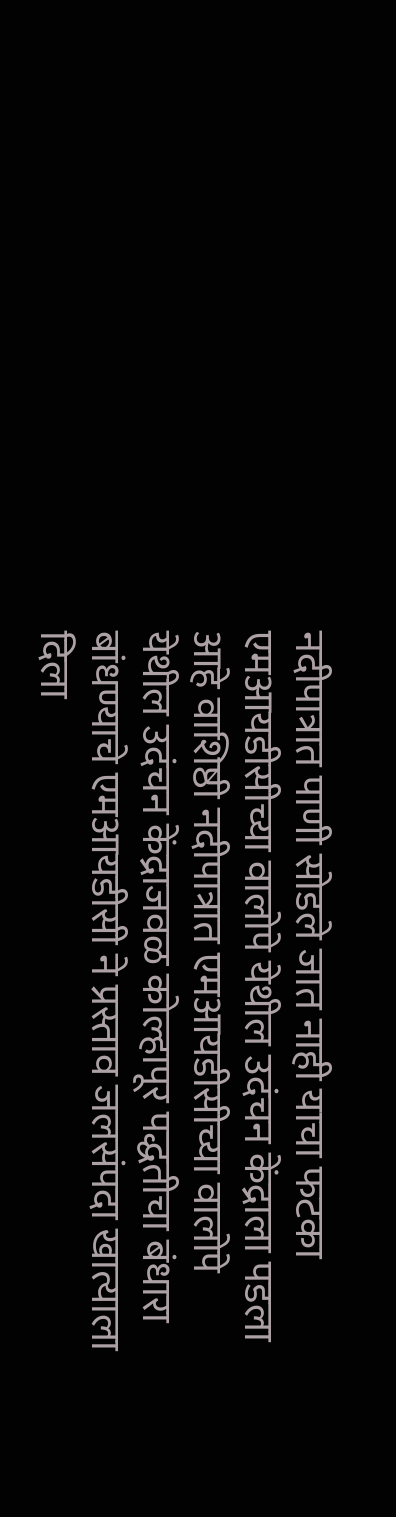नदीपात्रात पाणी सोडले जात नाही याचा फटका एमआयडीसीच्या वालोपे येथील उदंचन केंद्राला पडला आहे वाशिष्ठी नदीपात्रात एमआयडीसीच्या वालोपे येथील उदंचन केंद्राजवळ कोल्हापूर पद्धतीचा बंधारा बांधण्याचे एमआयडीसी ने प्रस्ताव जलसंपदा खात्याला दिला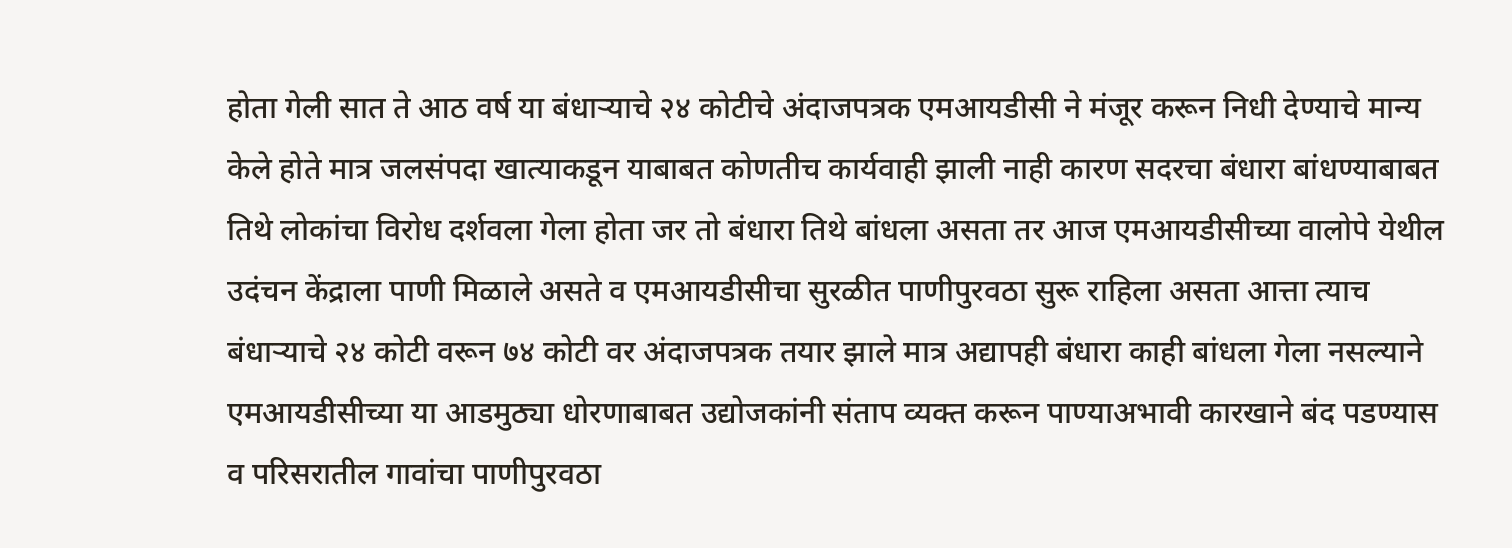होता गेली सात ते आठ वर्ष या बंधाऱ्याचे २४ कोटीचे अंदाजपत्रक एमआयडीसी ने मंजूर करून निधी देण्याचे मान्य केले होते मात्र जलसंपदा खात्याकडून याबाबत कोणतीच कार्यवाही झाली नाही कारण सदरचा बंधारा बांधण्याबाबत तिथे लोकांचा विरोध दर्शवला गेला होता जर तो बंधारा तिथे बांधला असता तर आज एमआयडीसीच्या वालोपे येथील उदंचन केंद्राला पाणी मिळाले असते व एमआयडीसीचा सुरळीत पाणीपुरवठा सुरू राहिला असता आत्ता त्याच बंधाऱ्याचे २४ कोटी वरून ७४ कोटी वर अंदाजपत्रक तयार झाले मात्र अद्यापही बंधारा काही बांधला गेला नसल्याने एमआयडीसीच्या या आडमुठ्या धोरणाबाबत उद्योजकांनी संताप व्यक्त करून पाण्याअभावी कारखाने बंद पडण्यास व परिसरातील गावांचा पाणीपुरवठा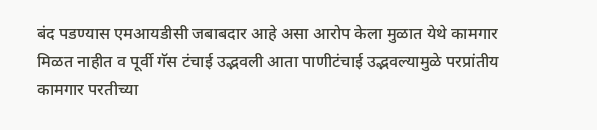बंद पडण्यास एमआयडीसी जबाबदार आहे असा आरोप केला मुळात येथे कामगार मिळत नाहीत व पूर्वी गॅस टंचाई उद्भवली आता पाणीटंचाई उद्भवल्यामुळे परप्रांतीय कामगार परतीच्या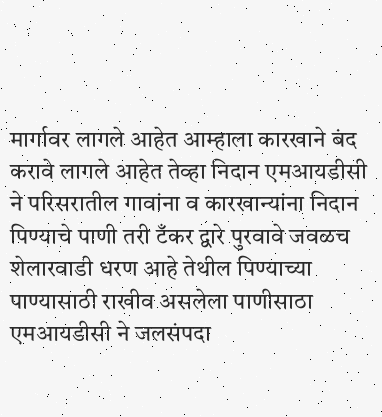मार्गावर लागले आहेत आम्हाला कारखाने बंद करावे लागले आहेत तेव्हा निदान एमआयडीसी ने परिसरातील गावांना व कारखान्यांना निदान पिण्याचे पाणी तरी टँकर द्वारे पुरवावे जवळच शेलारवाडी धरण आहे तेथील पिण्याच्या पाण्यासाठी राखीव असलेला पाणीसाठा एमआयडीसी ने जलसंपदा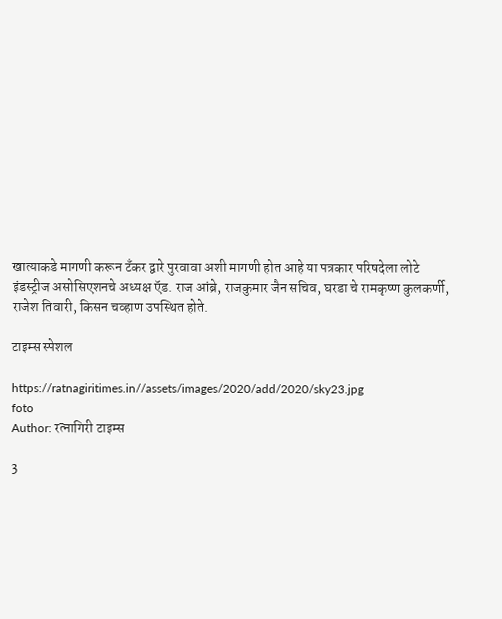खात्याकडे मागणी करून टॅंकर द्वारे पुरवावा अशी मागणी होत आहे या पत्रकार परिषदेला लोटे इंडस्ट्रीज असोसिएशनचे अध्यक्ष ऍड. राज आंब्रे, राजकुमार जैन सचिव, घरडा चे रामकृष्ण कुलकर्णी, राजेश तिवारी, किसन चव्हाण उपस्थित होते.

टाइम्स स्पेशल

https://ratnagiritimes.in//assets/images/2020/add/2020/sky23.jpg
foto
Author: रत्नागिरी टाइम्स

3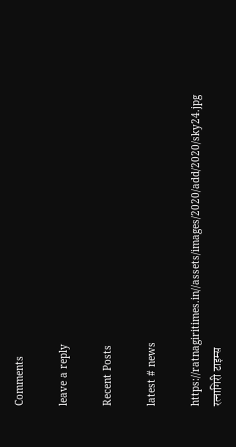Comments

leave a reply

Recent Posts

latest # news

https://ratnagiritimes.in//assets/images/2020/add/2020/sky24.jpg
रत्नागिरी टाइम्स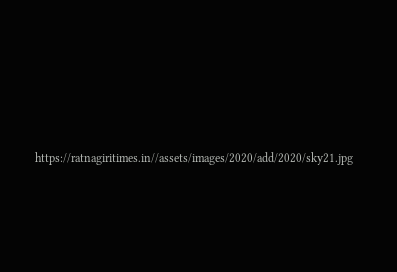https://ratnagiritimes.in//assets/images/2020/add/2020/sky21.jpg